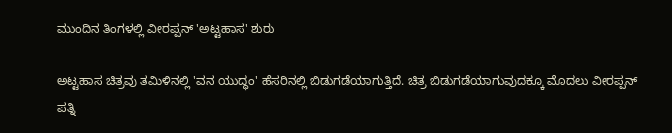ಮುಂದಿನ ತಿಂಗಳಲ್ಲಿ ವೀರಪ್ಪನ್ 'ಅಟ್ಟಹಾಸ' ಶುರು

ಅಟ್ಟಹಾಸ ಚಿತ್ರವು ತಮಿಳಿನಲ್ಲಿ 'ವನ ಯುದ್ಧಂ' ಹೆಸರಿನಲ್ಲಿ ಬಿಡುಗಡೆಯಾಗುತ್ತಿದೆ. ಚಿತ್ರ ಬಿಡುಗಡೆಯಾಗುವುದಕ್ಕೂ ಮೊದಲು ವೀರಪ್ಪನ್ ಪತ್ನಿ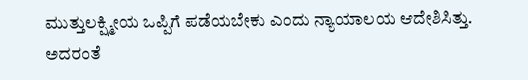ಮುತ್ತುಲಕ್ಷ್ಮೀಯ ಒಪ್ಪಿಗೆ ಪಡೆಯಬೇಕು ಎಂದು ನ್ಯಾಯಾಲಯ ಆದೇಶಿಸಿತ್ತು. ಅದರಂತೆ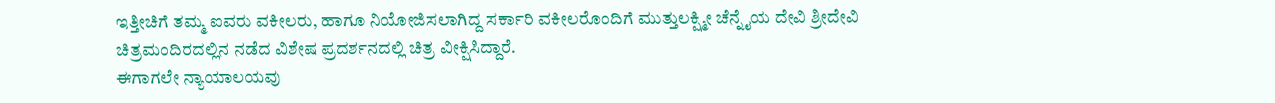ಇತ್ತೀಚಿಗೆ ತಮ್ಮ ಐವರು ವಕೀಲರು, ಹಾಗೂ ನಿಯೋಜಿಸಲಾಗಿದ್ದ ಸರ್ಕಾರಿ ವಕೀಲರೊಂದಿಗೆ ಮುತ್ತುಲಕ್ಷ್ಮೀ ಚೆನ್ನೈಯ ದೇವಿ ಶ್ರೀದೇವಿ ಚಿತ್ರಮಂದಿರದಲ್ಲಿನ ನಡೆದ ವಿಶೇಷ ಪ್ರದರ್ಶನದಲ್ಲಿ ಚಿತ್ರ ವೀಕ್ಷಿಸಿದ್ದಾರೆ.
ಈಗಾಗಲೇ ನ್ಯಾಯಾಲಯವು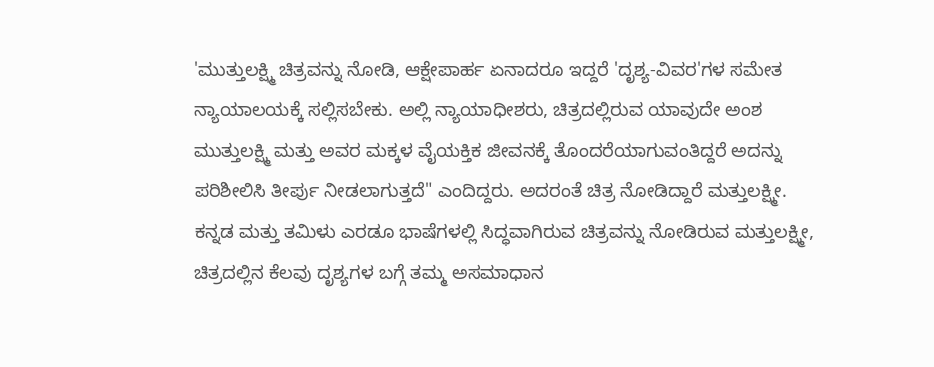'ಮುತ್ತುಲಕ್ಷ್ಮಿ ಚಿತ್ರವನ್ನು ನೋಡಿ, ಆಕ್ಷೇಪಾರ್ಹ ಏನಾದರೂ ಇದ್ದರೆ 'ದೃಶ್ಯ-ವಿವರ'ಗಳ ಸಮೇತ ನ್ಯಾಯಾಲಯಕ್ಕೆ ಸಲ್ಲಿಸಬೇಕು. ಅಲ್ಲಿ ನ್ಯಾಯಾಧೀಶರು, ಚಿತ್ರದಲ್ಲಿರುವ ಯಾವುದೇ ಅಂಶ ಮುತ್ತುಲಕ್ಷ್ಮಿ ಮತ್ತು ಅವರ ಮಕ್ಕಳ ವೈಯಕ್ತಿಕ ಜೀವನಕ್ಕೆ ತೊಂದರೆಯಾಗುವಂತಿದ್ದರೆ ಅದನ್ನು ಪರಿಶೀಲಿಸಿ ತೀರ್ಪು ನೀಡಲಾಗುತ್ತದೆ" ಎಂದಿದ್ದರು. ಅದರಂತೆ ಚಿತ್ರ ನೋಡಿದ್ದಾರೆ ಮತ್ತುಲಕ್ಷ್ಮೀ.
ಕನ್ನಡ ಮತ್ತು ತಮಿಳು ಎರಡೂ ಭಾಷೆಗಳಲ್ಲಿ ಸಿದ್ಧವಾಗಿರುವ ಚಿತ್ರವನ್ನು ನೋಡಿರುವ ಮತ್ತುಲಕ್ಷ್ಮೀ, ಚಿತ್ರದಲ್ಲಿನ ಕೆಲವು ದೃಶ್ಯಗಳ ಬಗ್ಗೆ ತಮ್ಮ ಅಸಮಾಧಾನ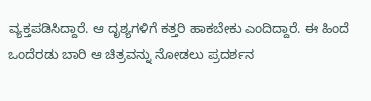ವ್ಯಕ್ತಪಡಿಸಿದ್ದಾರೆ. ಆ ದೃಶ್ಯಗಳಿಗೆ ಕತ್ತರಿ ಹಾಕಬೇಕು ಎಂದಿದ್ದಾರೆ. ಈ ಹಿಂದೆ ಒಂದೆರಡು ಬಾರಿ ಆ ಚಿತ್ರವನ್ನು ನೋಡಲು ಪ್ರದರ್ಶನ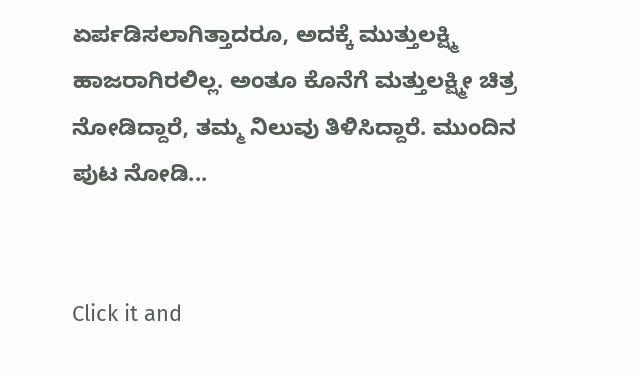ಏರ್ಪಡಿಸಲಾಗಿತ್ತಾದರೂ, ಅದಕ್ಕೆ ಮುತ್ತುಲಕ್ಷ್ಮಿ ಹಾಜರಾಗಿರಲಿಲ್ಲ. ಅಂತೂ ಕೊನೆಗೆ ಮತ್ತುಲಕ್ಷ್ಮೀ ಚಿತ್ರ ನೋಡಿದ್ದಾರೆ, ತಮ್ಮ ನಿಲುವು ತಿಳಿಸಿದ್ದಾರೆ. ಮುಂದಿನ ಪುಟ ನೋಡಿ...


Click it and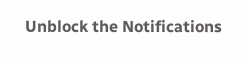Unblock the Notifications